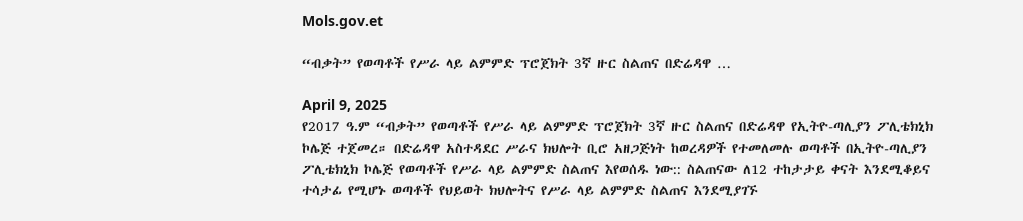Mols.gov.et

“ብቃት” የወጣቶች የሥራ ላይ ልምምድ ፕሮጀክት 3ኛ ዙር ስልጠና በድሬዳዋ …

April 9, 2025
የ2017 ዓ.ም “ብቃት” የወጣቶች የሥራ ላይ ልምምድ ፕሮጀክት 3ኛ ዙር ስልጠና በድሬዳዋ የኢትዮ-ጣሊያን ፖሊቴክኒክ ኮሌጅ ተጀመረ። በድሬዳዋ አስተዳደር ሥራና ክህሎት ቢሮ አዘጋጅነት ከወረዳዎች የተመለመሉ ወጣቶች በኢትዮ-ጣሊያን ፖሊቴክኒክ ኮሌጅ የወጣቶች የሥራ ላይ ልምምድ ስልጠና እየወሰዱ ነው:: ስልጠናው ለ12 ተከታታይ ቀናት እንደሚቆይና ተሳታፊ የሚሆኑ ወጣቶች የህይወት ክህሎትና የሥራ ላይ ልምምድ ስልጠና እንደሚያገኙ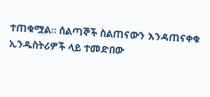ተጠቁሟል። ሰልጣኞች ስልጠናውን እንዳጠናቀቁ ኢንዱስትሪዎች ላይ ተመድበው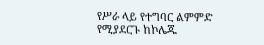የሥራ ላይ የተግባር ልምምድ የሚያደርጉ ከኮሌጁ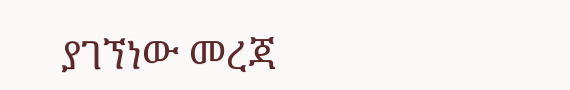ያገኘነው መረጃ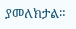ያመለክታል።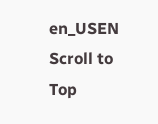en_USEN
Scroll to Top